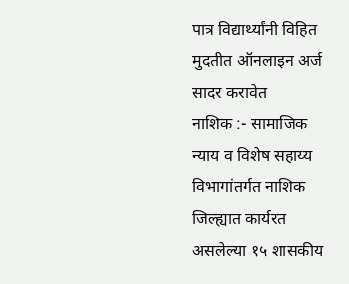पात्र विद्यार्थ्यांनी विहित मुदतीत ऑनलाइन अर्ज सादर करावेत
नाशिक :- सामाजिक न्याय व विशेष सहाय्य विभागांतर्गत नाशिक जिल्ह्यात कार्यरत असलेल्या १५ शासकीय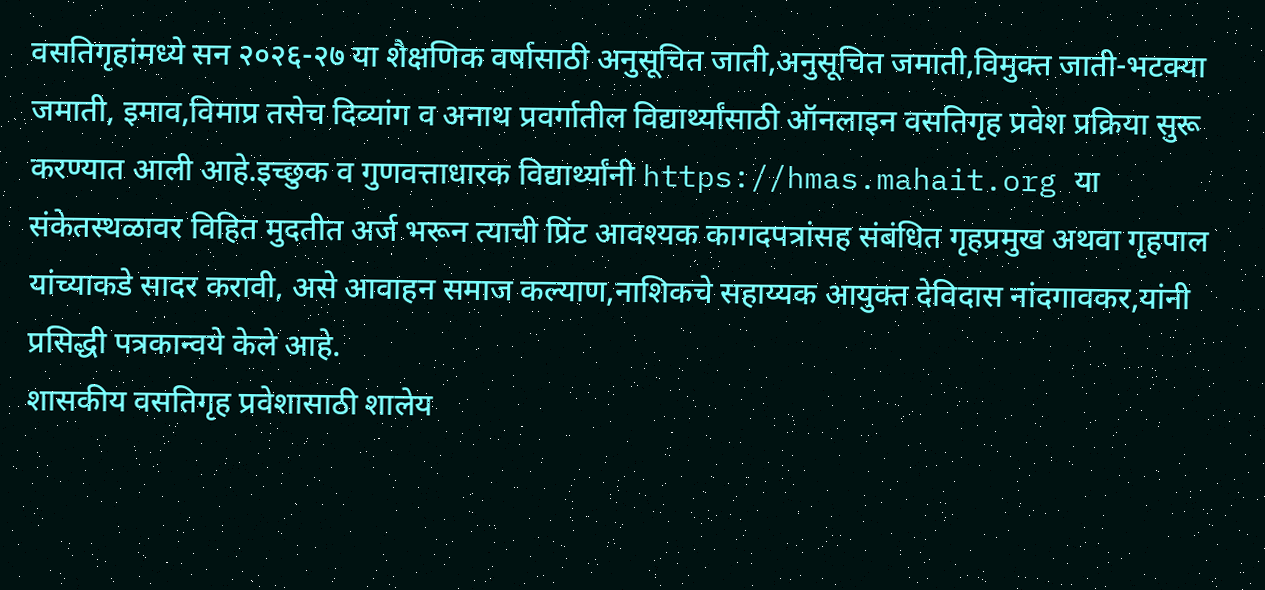वसतिगृहांमध्ये सन २०२६-२७ या शैक्षणिक वर्षासाठी अनुसूचित जाती,अनुसूचित जमाती,विमुक्त जाती-भटक्या जमाती, इमाव,विमाप्र तसेच दिव्यांग व अनाथ प्रवर्गातील विद्यार्थ्यांसाठी ऑनलाइन वसतिगृह प्रवेश प्रक्रिया सुरू करण्यात आली आहे.इच्छुक व गुणवत्ताधारक विद्यार्थ्यांनी https://hmas.mahait.org या संकेतस्थळावर विहित मुदतीत अर्ज भरून त्याची प्रिंट आवश्यक कागदपत्रांसह संबंधित गृहप्रमुख अथवा गृहपाल यांच्याकडे सादर करावी, असे आवाहन समाज कल्याण,नाशिकचे सहाय्यक आयुक्त देविदास नांदगावकर,यांनी प्रसिद्धी पत्रकान्वये केले आहे.
शासकीय वसतिगृह प्रवेशासाठी शालेय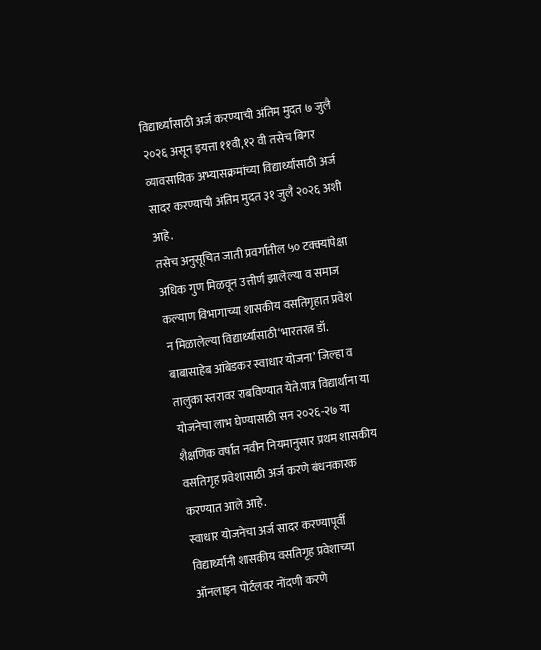विद्यार्थ्यांसाठी अर्ज करण्याची अंतिम मुदत ७ जुलै २०२६ असून इयत्ता ११वी,१२ वी तसेच बिगर व्यावसायिक अभ्यासक्रमांच्या विद्यार्थ्यांसाठी अर्ज सादर करण्याची अंतिम मुदत ३१ जुलै २०२६ अशी आहे.
तसेच अनुसूचित जाती प्रवर्गातील ५० टक्क्यांपेक्षा अधिक गुण मिळवून उत्तीर्ण झालेल्या व समाज कल्याण विभागाच्या शासकीय वसतिगृहात प्रवेश न मिळालेल्या विद्यार्थ्यांसाठी‘भारतरत्न डॉ. बाबासाहेब आंबेडकर स्वाधार योजना’ जिल्हा व तालुका स्तरावर राबविण्यात येते.पात्र विद्यार्थांना या योजनेचा लाभ घेण्यासाठी सन २०२६-२७ या शैक्षणिक वर्षात नवीन नियमानुसार प्रथम शासकीय वसतिगृह प्रवेशासाठी अर्ज करणे बंधनकारक करण्यात आले आहे.
स्वाधार योजनेचा अर्ज सादर करण्यापूर्वी विद्यार्थ्यांनी शासकीय वसतिगृह प्रवेशाच्या ऑनलाइन पोर्टलवर नोंदणी करणे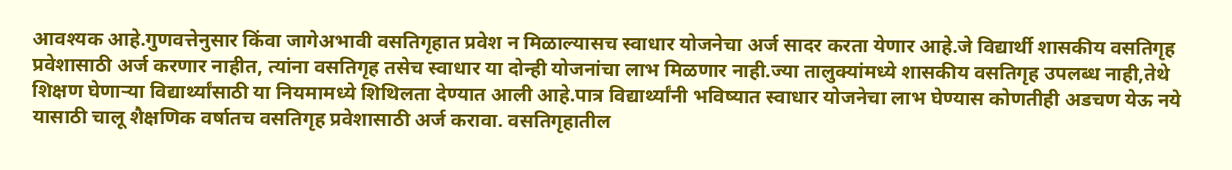आवश्यक आहे.गुणवत्तेनुसार किंवा जागेअभावी वसतिगृहात प्रवेश न मिळाल्यासच स्वाधार योजनेचा अर्ज सादर करता येणार आहे.जे विद्यार्थी शासकीय वसतिगृह प्रवेशासाठी अर्ज करणार नाहीत, त्यांना वसतिगृह तसेच स्वाधार या दोन्ही योजनांचा लाभ मिळणार नाही.ज्या तालुक्यांमध्ये शासकीय वसतिगृह उपलब्ध नाही,तेथे शिक्षण घेणाऱ्या विद्यार्थ्यांसाठी या नियमामध्ये शिथिलता देण्यात आली आहे.पात्र विद्यार्थ्यांनी भविष्यात स्वाधार योजनेचा लाभ घेण्यास कोणतीही अडचण येऊ नये यासाठी चालू शैक्षणिक वर्षातच वसतिगृह प्रवेशासाठी अर्ज करावा. वसतिगृहातील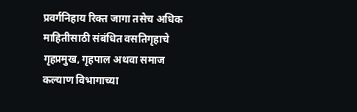प्रवर्गनिहाय रिक्त जागा तसेच अधिक माहितीसाठी संबंधित वसतिगृहाचे गृहप्रमुख, गृहपाल अथवा समाज कल्याण विभागाच्या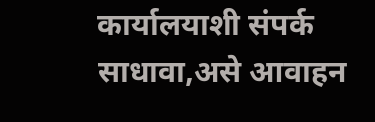कार्यालयाशी संपर्क साधावा,असे आवाहन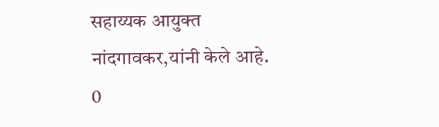सहाय्यक आयुक्त नांदगावकर,यांनी केले आहे.
0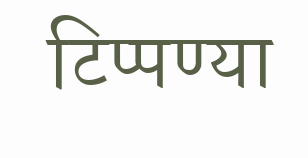टिप्पण्या